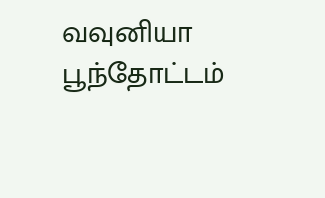வவுனியா பூந்தோட்டம்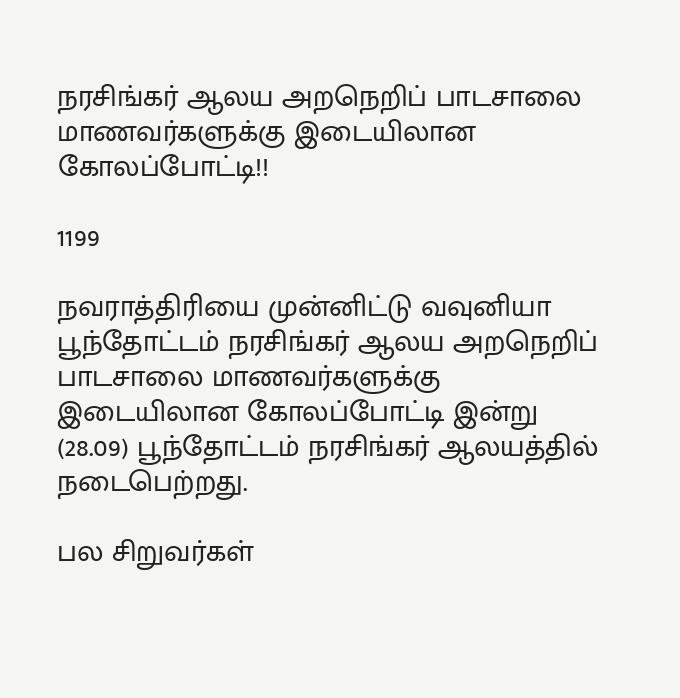நரசிங்கர் ஆலய அறநெறிப் பாடசாலை மாணவர்களுக்கு இடையிலான கோலப்போட்டி!!

1199

நவராத்திரியை முன்னிட்டு வவுனியா பூந்தோட்டம் நரசிங்கர் ஆலய அறநெறிப் பாடசாலை மாணவர்களுக்கு இடையிலான கோலப்போட்டி இன்று (28.09) பூந்தோட்டம் நரசிங்கர் ஆலயத்தில் நடைபெற்றது.

பல சிறுவர்கள்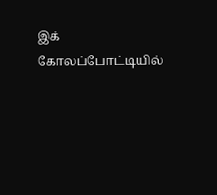இக் கோலப்போட்டியில்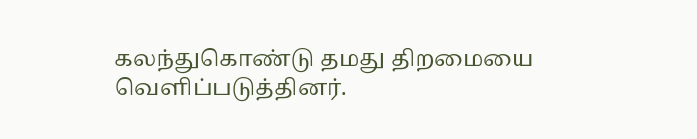கலந்துகொண்டு தமது திறமையை வெளிப்படுத்தினர்.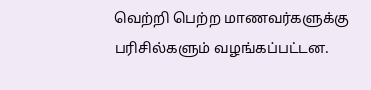வெற்றி பெற்ற மாணவர்களுக்கு பரிசில்களும் வழங்கப்பட்டன.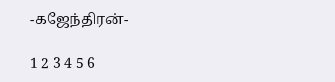-கஜேந்திரன்-

1 2 3 4 5 6